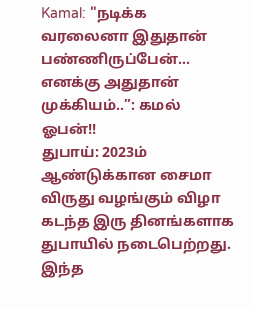Kamal: "நடிக்க வரலைனா இதுதான் பண்ணிருப்பேன்... எனக்கு அதுதான் முக்கியம்..”: கமல் ஓபன்!!
துபாய்: 2023ம் ஆண்டுக்கான சைமா விருது வழங்கும் விழா கடந்த இரு தினங்களாக துபாயில் நடைபெற்றது. இந்த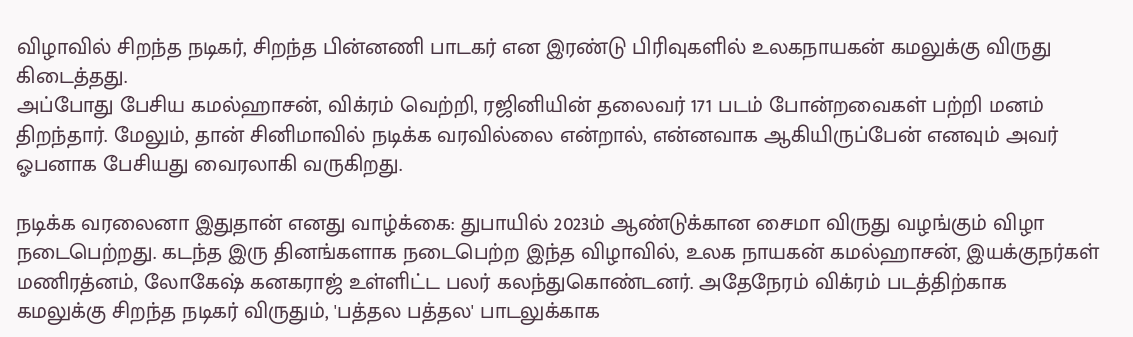விழாவில் சிறந்த நடிகர், சிறந்த பின்னணி பாடகர் என இரண்டு பிரிவுகளில் உலகநாயகன் கமலுக்கு விருது கிடைத்தது.
அப்போது பேசிய கமல்ஹாசன், விக்ரம் வெற்றி, ரஜினியின் தலைவர் 171 படம் போன்றவைகள் பற்றி மனம் திறந்தார். மேலும், தான் சினிமாவில் நடிக்க வரவில்லை என்றால், என்னவாக ஆகியிருப்பேன் எனவும் அவர் ஓபனாக பேசியது வைரலாகி வருகிறது.

நடிக்க வரலைனா இதுதான் எனது வாழ்க்கை: துபாயில் 2023ம் ஆண்டுக்கான சைமா விருது வழங்கும் விழா நடைபெற்றது. கடந்த இரு தினங்களாக நடைபெற்ற இந்த விழாவில், உலக நாயகன் கமல்ஹாசன், இயக்குநர்கள் மணிரத்னம், லோகேஷ் கனகராஜ் உள்ளிட்ட பலர் கலந்துகொண்டனர். அதேநேரம் விக்ரம் படத்திற்காக கமலுக்கு சிறந்த நடிகர் விருதும், 'பத்தல பத்தல' பாடலுக்காக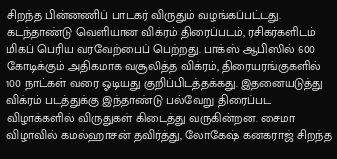சிறந்த பின்னணிப் பாடகர் விருதும் வழங்கப்பட்டது.
கடந்தாண்டு வெளியான விக்ரம் திரைப்படம், ரசிகர்களிடம் மிகப் பெரிய வரவேற்பைப் பெற்றது. பாக்ஸ் ஆபிஸில் 600 கோடிக்கும் அதிகமாக வசூலித்த விக்ரம், திரையரங்குகளில் 100 நாட்கள் வரை ஓடியது குறிப்பிடத்தக்கது. இதனையடுத்து விக்ரம் படத்துக்கு இந்தாண்டு பல்வேறு திரைப்பட விழாக்களில் விருதுகள் கிடைத்து வருகின்றன. சைமா விழாவில் கமல்ஹாசன் தவிர்த்து, லோகேஷ் கனகராஜ் சிறந்த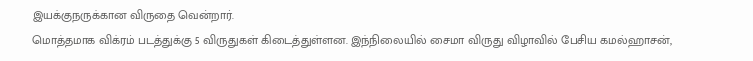இயக்குநருக்கான விருதை வென்றார்.
மொத்தமாக விக்ரம் படத்துக்கு 5 விருதுகள் கிடைத்துள்ளன. இந்நிலையில் சைமா விருது விழாவில் பேசிய கமல்ஹாசன்,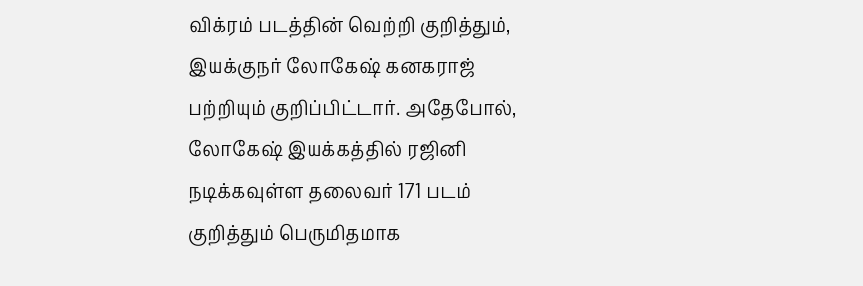விக்ரம் படத்தின் வெற்றி குறித்தும், இயக்குநர் லோகேஷ் கனகராஜ் பற்றியும் குறிப்பிட்டார். அதேபோல், லோகேஷ் இயக்கத்தில் ரஜினி நடிக்கவுள்ள தலைவர் 171 படம் குறித்தும் பெருமிதமாக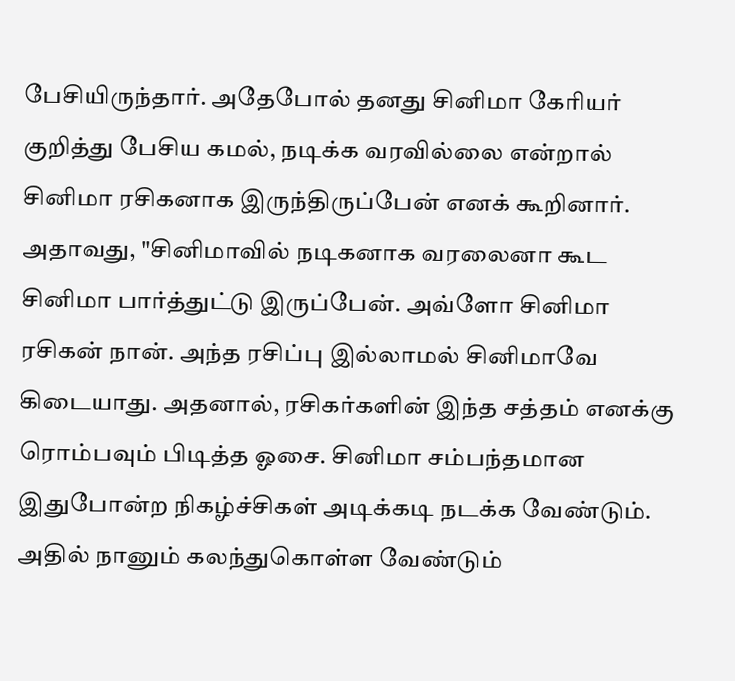பேசியிருந்தார். அதேபோல் தனது சினிமா கேரியர் குறித்து பேசிய கமல், நடிக்க வரவில்லை என்றால் சினிமா ரசிகனாக இருந்திருப்பேன் எனக் கூறினார்.
அதாவது, "சினிமாவில் நடிகனாக வரலைனா கூட சினிமா பார்த்துட்டு இருப்பேன். அவ்ளோ சினிமா ரசிகன் நான். அந்த ரசிப்பு இல்லாமல் சினிமாவே கிடையாது. அதனால், ரசிகர்களின் இந்த சத்தம் எனக்கு ரொம்பவும் பிடித்த ஓசை. சினிமா சம்பந்தமான இதுபோன்ற நிகழ்ச்சிகள் அடிக்கடி நடக்க வேண்டும். அதில் நானும் கலந்துகொள்ள வேண்டும்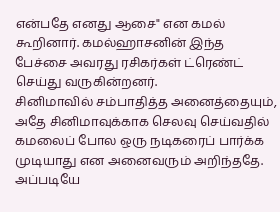என்பதே எனது ஆசை" என கமல் கூறினார். கமல்ஹாசனின் இந்த பேச்சை அவரது ரசிகர்கள் ட்ரெண்ட் செய்து வருகின்றனர்.
சினிமாவில் சம்பாதித்த அனைத்தையும், அதே சினிமாவுக்காக செலவு செய்வதில் கமலைப் போல ஒரு நடிகரைப் பார்க்க முடியாது என அனைவரும் அறிந்ததே. அப்படியே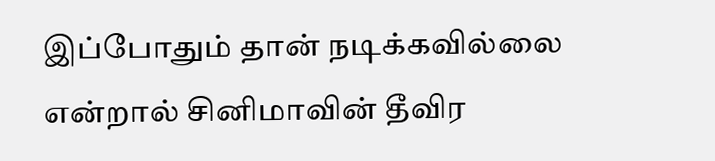இப்போதும் தான் நடிக்கவில்லை என்றால் சினிமாவின் தீவிர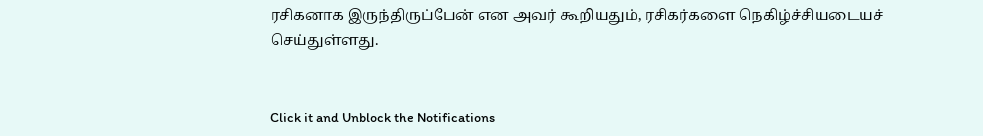ரசிகனாக இருந்திருப்பேன் என அவர் கூறியதும், ரசிகர்களை நெகிழ்ச்சியடையச் செய்துள்ளது.


Click it and Unblock the Notifications